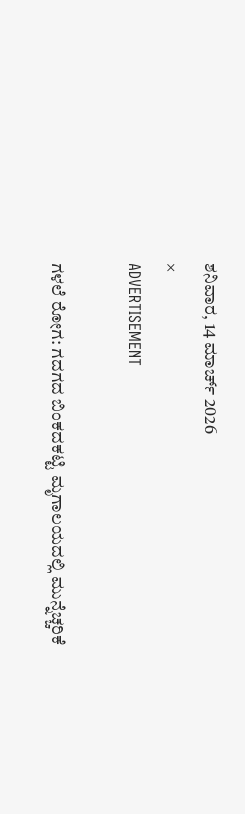ಶನಿವಾರ, 14 ಮಾರ್ಚ್ 2026
×
ADVERTISEMENT

ಗಳಲೆ ರೋಗ: ಗದಗದ ಬಿಂಕದಕಟ್ಟಿ ಮೃಗಾಲಯದಲ್ಲಿ ಮುನ್ನೆಚ್ಚರಿಕೆ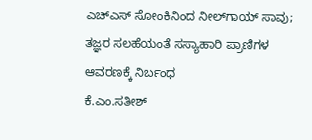ಎಚ್‌ಎಸ್‌ ಸೋಂಕಿನಿಂದ ನೀಲ್‌ಗಾಯ್‌ ಸಾವು; ತಜ್ಞರ ಸಲಹೆಯಂತೆ ಸಸ್ಯಾಹಾರಿ ಪ್ರಾಣಿಗಳ ಆವರಣಕ್ಕೆ ನಿರ್ಬಂಧ
ಕೆ.ಎಂ.ಸತೀಶ್‌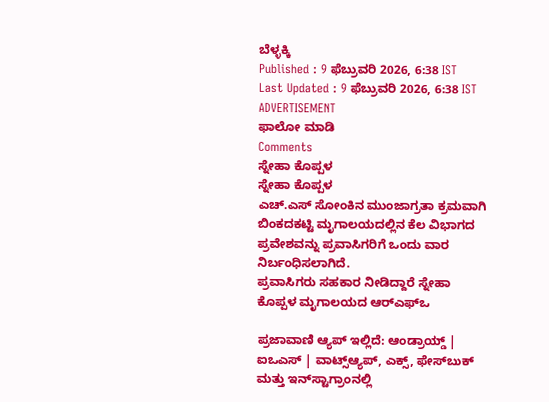ಬೆಳ್ಳಕ್ಕಿ
Published : 9 ಫೆಬ್ರುವರಿ 2026, 6:38 IST
Last Updated : 9 ಫೆಬ್ರುವರಿ 2026, 6:38 IST
ADVERTISEMENT
ಫಾಲೋ ಮಾಡಿ
Comments
ಸ್ನೇಹಾ ಕೊಪ್ಪಳ
ಸ್ನೇಹಾ ಕೊಪ್ಪಳ
ಎಚ್‌.ಎಸ್‌ ಸೋಂಕಿನ ಮುಂಜಾಗ್ರತಾ ಕ್ರಮವಾಗಿ ಬಿಂಕದಕಟ್ಟಿ ಮೃಗಾಲಯದಲ್ಲಿನ ಕೆಲ ವಿಭಾಗದ ಪ್ರವೇಶವನ್ನು ಪ್ರವಾಸಿಗರಿಗೆ ಒಂದು ವಾರ ನಿರ್ಬಂಧಿಸಲಾಗಿದೆ.
ಪ್ರವಾಸಿಗರು ಸಹಕಾರ ನೀಡಿದ್ದಾರೆ ಸ್ನೇಹಾ ಕೊಪ್ಪಳ ಮೃಗಾಲಯದ ಆರ್‌ಎಫ್‌ಒ

ಪ್ರಜಾವಾಣಿ ಆ್ಯಪ್ ಇಲ್ಲಿದೆ: ಆಂಡ್ರಾಯ್ಡ್ | ಐಒಎಸ್ | ವಾಟ್ಸ್ಆ್ಯಪ್, ಎಕ್ಸ್, ಫೇಸ್‌ಬುಕ್ ಮತ್ತು ಇನ್‌ಸ್ಟಾಗ್ರಾಂನಲ್ಲಿ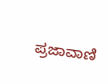ಪ್ರಜಾವಾಣಿ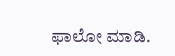ಫಾಲೋ ಮಾಡಿ.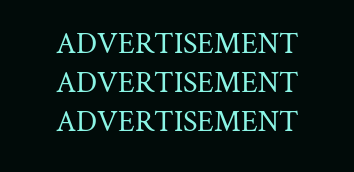ADVERTISEMENT
ADVERTISEMENT
ADVERTISEMENT